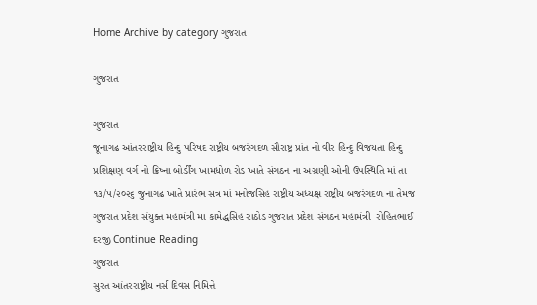Home Archive by category ગુજરાત

ગુજરાત

ગુજરાત
જૂનાગઢ આંતરરાષ્ટ્રીય હિન્દુ પરિષદ રાષ્ટ્રીય બજરંગદળ સૌરાષ્ટ્ર પ્રાંત નો વીર હિન્દુ વિજયતા હિન્દુ પ્રશિક્ષણ વર્ગ નો ક્રિષ્ના બોર્ડીંગ ખામધોળ રોડ ખાતે સંગઠન ના અગ્રણી ઓની ઉપસ્થિતિ માં તા ૧૩/૫/૨૦૨૬ જુનાગઢ ખાતે પ્રારંભ સત્ર માં મનોજસિહ રાષ્ટ્રીય અધ્યક્ષ રાષ્ટ્રીય બજરંગદળ ના તેમજ ગુજરાત પ્રદેશ સંયુક્ત મહામંત્રી મા કામેદ્ધસિહ રાઠોડ ગુજરાત પ્રદેશ સંગઠન મહામંત્રી  રોહિતભાઈ દરજી Continue Reading
ગુજરાત
સુરત આંતરરાષ્ટ્રીય નર્સ દિવસ નિમિત્તે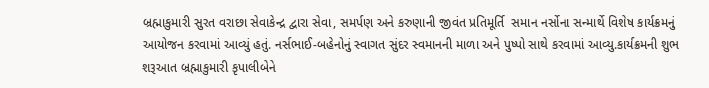બ્રહ્માકુમારી સુરત વરાછા સેવાકેન્દ્ર દ્વારા સેવા, સમર્પણ અને કરુણાની જીવંત પ્રતિમૂર્તિ  સમાન નર્સોના સન્માર્થે વિશેષ કાર્યક્રમનું આયોજન કરવામાં આવ્યું હતું. નર્સભાઈ-બહેનોનું સ્વાગત સુંદર સ્વમાનની માળા અને પુષ્પો સાથે કરવામાં આવ્યુ.કાર્યક્રમની શુભ શરૂઆત બ્રહ્માકુમારી કૃપાલીબેને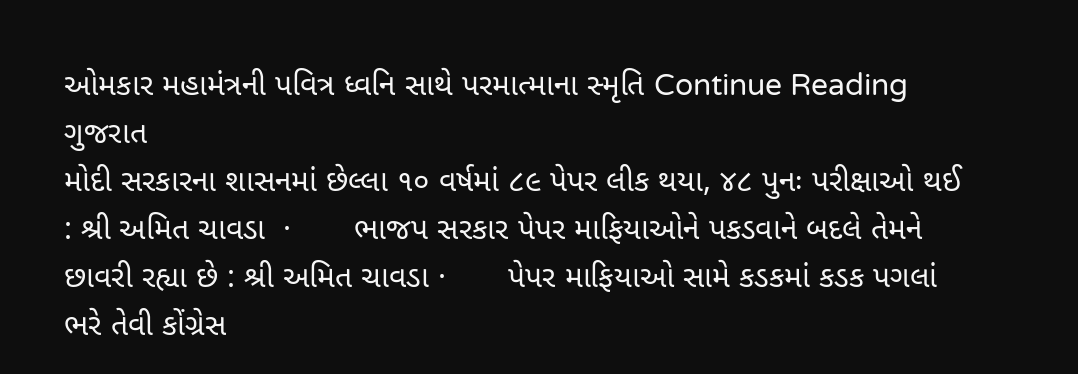ઓમકાર મહામંત્રની પવિત્ર ધ્વનિ સાથે પરમાત્માના સ્મૃતિ Continue Reading
ગુજરાત
મોદી સરકારના શાસનમાં છેલ્લા ૧૦ વર્ષમાં ૮૯ પેપર લીક થયા, ૪૮ પુનઃ પરીક્ષાઓ થઈ : શ્રી અમિત ચાવડા  ·       ભાજપ સરકાર પેપર માફિયાઓને પકડવાને બદલે તેમને છાવરી રહ્યા છે : શ્રી અમિત ચાવડા ·       પેપર માફિયાઓ સામે કડકમાં કડક પગલાં ભરે તેવી કોંગ્રેસ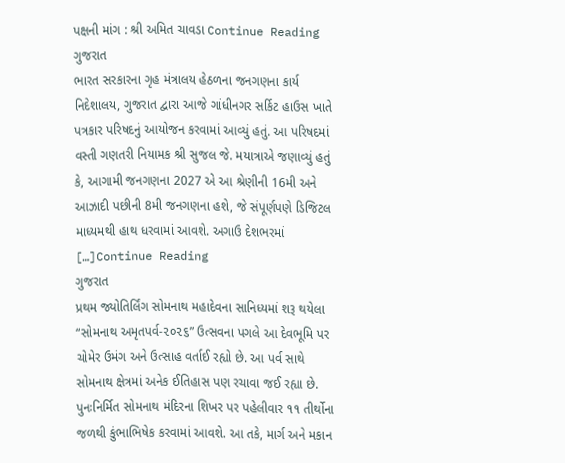પક્ષની માંગ : શ્રી અમિત ચાવડા Continue Reading
ગુજરાત
ભારત સરકારના ગૃહ મંત્રાલય હેઠળના જનગણના કાર્ય નિદેશાલય, ગુજરાત દ્વારા આજે ગાંધીનગર સર્કિટ હાઉસ ખાતે પત્રકાર પરિષદનું આયોજન કરવામાં આવ્યું હતું. આ પરિષદમાં વસ્તી ગણતરી નિયામક શ્રી સુજલ જે. મયાત્રાએ જણાવ્યું હતું કે, આગામી જનગણના 2027 એ આ શ્રેણીની 16મી અને આઝાદી પછીની 8મી જનગણના હશે, જે સંપૂર્ણપણે ડિજિટલ માધ્યમથી હાથ ધરવામાં આવશે. અગાઉ દેશભરમાં […]Continue Reading
ગુજરાત
પ્રથમ જ્યોતિર્લિંગ સોમનાથ મહાદેવના સાનિધ્યમાં શરૂ થયેલા “સોમનાથ અમૃતપર્વ-૨૦૨૬” ઉત્સવના પગલે આ દેવભૂમિ પર ચોમેર ઉમંગ અને ઉત્સાહ વર્તાઈ રહ્યો છે. આ પર્વ સાથે સોમનાથ ક્ષેત્રમાં અનેક ઈતિહાસ પણ રચાવા જઈ રહ્યા છે. પુનઃનિર્મિત સોમનાથ મંદિરના શિખર પર પહેલીવાર ૧૧ તીર્થોના જળથી કુંભાભિષેક કરવામાં આવશે. આ તકે, માર્ગ અને મકાન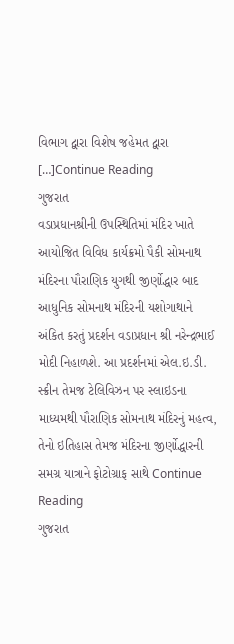વિભાગ દ્વારા વિશેષ જહેમત દ્વારા […]Continue Reading
ગુજરાત
વડાપ્રધાનશ્રીની ઉપસ્થિતિમાં મંદિર ખાતે આયોજિત વિવિધ કાર્યક્રમો પૈકી સોમનાથ મંદિરના પૌરાણિક યુગથી જીર્ણોદ્ધાર બાદ આધુનિક સોમનાથ મંદિરની યશોગાથાને અંકિત કરતું પ્રદર્શન વડાપ્રધાન શ્રી નરેન્દ્રભાઈ મોદી નિહાળશે. આ પ્રદર્શનમાં એલ.ઇ.ડી. સ્ક્રીન તેમજ ટેલિવિઝન પર સ્લાઇડના માધ્યમથી પૌરાણિક સોમનાથ મંદિરનું મહત્વ, તેનો ઇતિહાસ તેમજ મંદિરના જીર્ણોદ્ધારની સમગ્ર યાત્રાને ફોટોગ્રાફ સાથે Continue Reading
ગુજરાત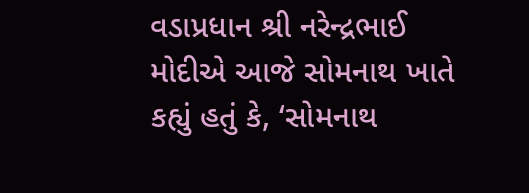વડાપ્રધાન શ્રી નરેન્દ્રભાઈ મોદીએ આજે સોમનાથ ખાતે કહ્યું હતું કે, ‘સોમનાથ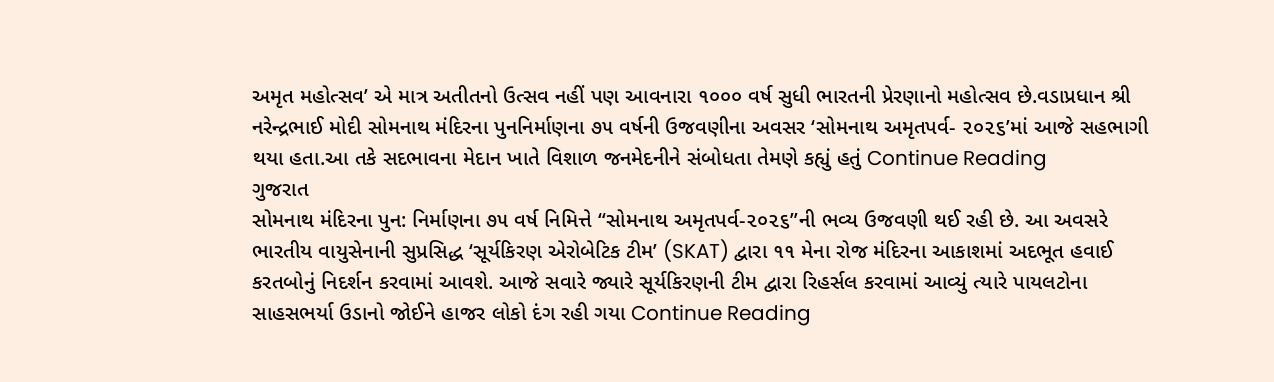અમૃત મહોત્સવ’ એ માત્ર અતીતનો ઉત્સવ નહીં પણ આવનારા ૧૦૦૦ વર્ષ સુધી ભારતની પ્રેરણાનો મહોત્સવ છે.વડાપ્રધાન શ્રી નરેન્દ્રભાઈ મોદી સોમનાથ મંદિરના પુનનિર્માણના ૭૫ વર્ષની ઉજવણીના અવસર ‘સોમનાથ અમૃતપર્વ- ૨૦૨૬’માં આજે સહભાગી થયા હતા.આ તકે સદભાવના મેદાન ખાતે વિશાળ જનમેદનીને સંબોધતા તેમણે કહ્યું હતું Continue Reading
ગુજરાત
સોમનાથ મંદિરના પુન: નિર્માણના ૭૫ વર્ષ નિમિત્તે “સોમનાથ અમૃતપર્વ-૨૦૨૬”ની ભવ્ય ઉજવણી થઈ રહી છે. આ અવસરે ભારતીય વાયુસેનાની સુપ્રસિદ્ધ ‘સૂર્યકિરણ એરોબેટિક ટીમ’ (SKAT) દ્વારા ૧૧ મેના રોજ મંદિરના આકાશમાં અદભૂત હવાઈ કરતબોનું નિદર્શન કરવામાં આવશે. આજે સવારે જ્યારે સૂર્યકિરણની ટીમ દ્વારા રિહર્સલ કરવામાં આવ્યું ત્યારે પાયલટોના સાહસભર્યા ઉડાનો જોઈને હાજર લોકો દંગ રહી ગયા Continue Reading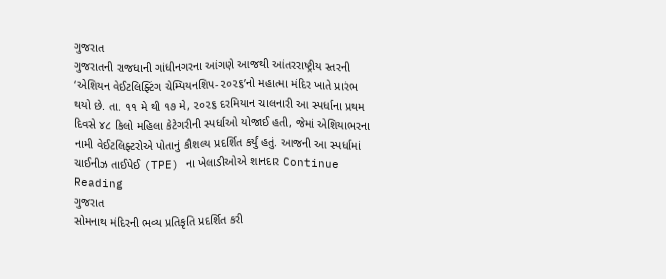ગુજરાત
ગુજરાતની રાજધાની ગાંધીનગરના આંગણે આજથી આંતરરાષ્ટ્રીય સ્તરની ‘એશિયન વેઈટલિફ્ટિંગ ચેમ્પિયનશિપ-૨૦૨૬’નો મહાત્મા મંદિર ખાતે પ્રારંભ થયો છે. તા. ૧૧ મે થી ૧૭ મે, ૨૦૨૬ દરમિયાન ચાલનારી આ સ્પર્ધાના પ્રથમ દિવસે ૪૮ કિલો મહિલા કેટેગરીની સ્પર્ધાઓ યોજાઈ હતી, જેમાં એશિયાભરના નામી વેઈટલિફ્ટરોએ પોતાનું કૌશલ્ય પ્રદર્શિત કર્યું હતું. આજની આ સ્પર્ધામાં ચાઈનીઝ તાઈપેઈ (TPE) ના ખેલાડીઓએ શાનદાર Continue Reading
ગુજરાત
સોમનાથ મંદિરની ભવ્ય પ્રતિકૃતિ પ્રદર્શિત કરી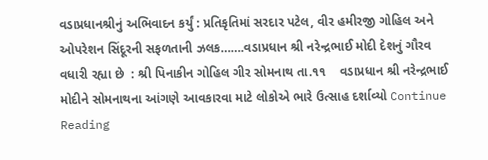વડાપ્રધાનશ્રીનું અભિવાદન કર્યું : પ્રતિકૃતિમાં સરદાર પટેલ, વીર હમીરજી ગોહિલ અને ઓપરેશન સિંદૂરની સફળતાની ઝલક…….વડાપ્રધાન શ્રી નરેન્દ્રભાઈ મોદી દેશનું ગૌરવ વધારી રહ્યા છે  : શ્રી પિનાકીન ગોહિલ ગીર સોમનાથ તા.૧૧    વડાપ્રધાન શ્રી નરેન્દ્રભાઈ મોદીને સોમનાથના આંગણે આવકારવા માટે લોકોએ ભારે ઉત્સાહ દર્શાવ્યો Continue Reading